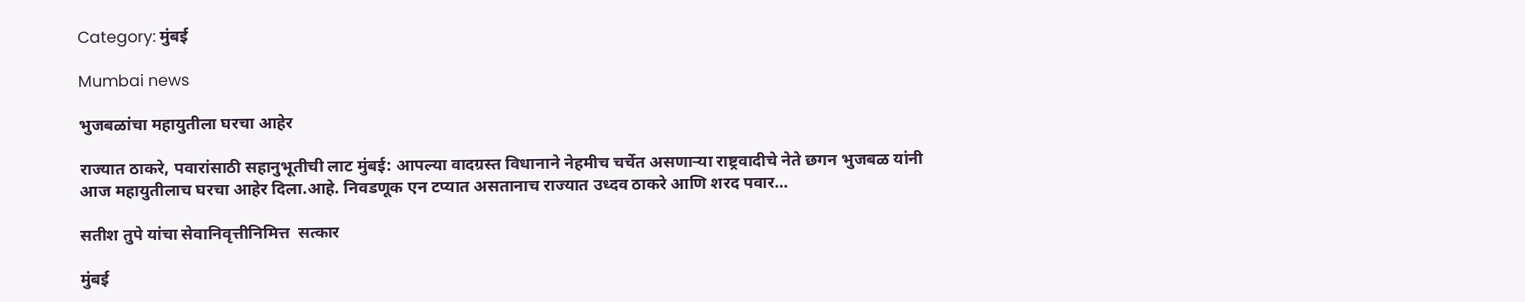Category: मुंबई

Mumbai news

भुजबळांचा महायुतीला घरचा आहेर

राज्यात ठाकरे, पवारांसाठी सहानुभूतीची लाट मुंबई: आपल्या वादग्रस्त विधानाने नेहमीच चर्चेत असणाऱ्या राष्ट्रवादीचे नेते छगन भुजबळ यांनी आज महायुतीलाच घरचा आहेर दिला.आहे. निवडणूक एन टप्यात असतानाच राज्यात उध्दव ठाकरे आणि शरद पवार…

सतीश तुपे यांचा सेवानिवृत्तीनिमित्त  सत्कार

मुंबई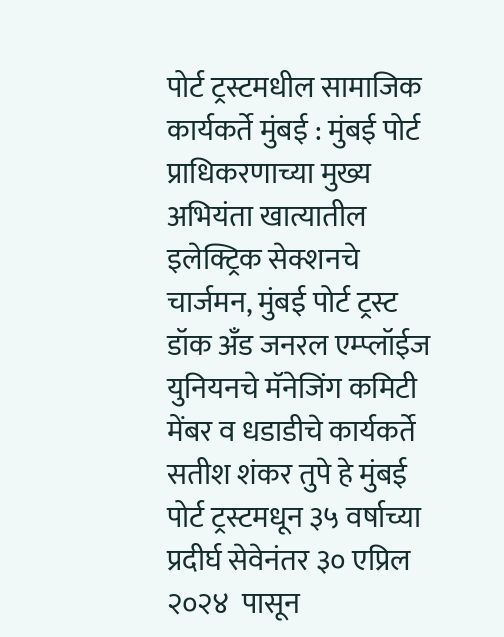पोर्ट ट्रस्टमधील सामाजिक  कार्यकर्ते मुंबई : मुंबई पोर्ट प्राधिकरणाच्या मुख्य अभियंता खात्यातील इलेक्ट्रिक सेक्शनचे चार्जमन, मुंबई पोर्ट ट्रस्ट डॉक अँड जनरल एम्प्लॉईज युनियनचे मॅनेजिंग कमिटी मेंबर व धडाडीचे कार्यकर्ते  सतीश शंकर तुपे हे मुंबई पोर्ट ट्रस्टमधून ३५ वर्षाच्या प्रदीर्घ सेवेनंतर ३० एप्रिल २०२४  पासून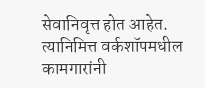सेवानिवृत्त होत आहेत. त्यानिमित्त वर्कशॉपमधील कामगारांनी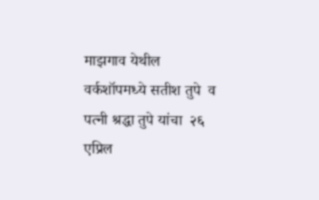माझगाव येथील वर्कशॉपमध्ये सतीश तुपे  व  पत्नी श्रद्धा तुपे यांचा  २६ एप्रिल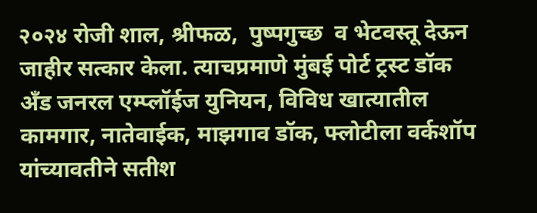२०२४ रोजी शाल, श्रीफळ,  पुष्पगुच्छ  व भेटवस्तू देऊन जाहीर सत्कार केला. त्याचप्रमाणे मुंबई पोर्ट ट्रस्ट डॉक अँड जनरल एम्प्लॉईज युनियन, विविध खात्यातील कामगार, नातेवाईक, माझगाव डॉक, फ्लोटीला वर्कशॉप यांच्यावतीने सतीश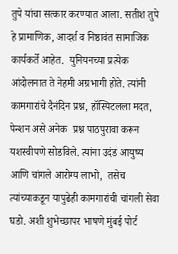तुपे यांचा सत्कार करण्यात आला. सतीश तुपे हे प्रामाणिक, आदर्श व निष्ठावंत सामाजिक कार्यकर्ते आहेत.  युनियनच्या प्रत्येक आंदोलनात ते नेहमी अग्रभागी होते. त्यांनी कामगारांचे दैनंदिन प्रश्न, हॉस्पिटलला मदत, पेन्शन असे अनेक  प्रश्न पाठपुरावा करून यशस्वीपणे सोडविले. त्यांना उदंड आयुष्य आणि चांगले आरोग्य लाभो,  तसेच त्यांच्याकडून यापुढेही कामगारांची चांगली सेवा घडो. अशी शुभेच्छापर भाषणे मुंबई पोर्ट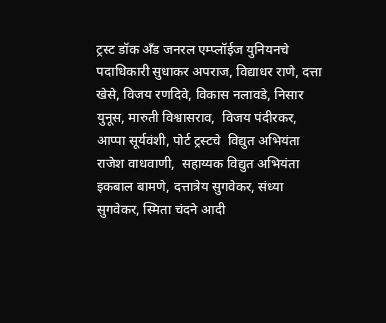ट्रस्ट डॉक अँड जनरल एम्प्लॉईज युनियनचे  पदाधिकारी सुधाकर अपराज, विद्याधर राणे, दत्ता खेसे, विजय रणदिवे, विकास नलावडे, निसार युनूस, मारुती विश्वासराव,  विजय पंदीरकर,  आप्पा सूर्यवंशी, पोर्ट ट्रस्टचे  विद्युत अभियंता राजेश वाधवाणी,  सहाय्यक विद्युत अभियंता इकबाल बामणे, दत्तात्रेय सुगवेकर, संध्या सुगवेकर, स्मिता चंदने आदी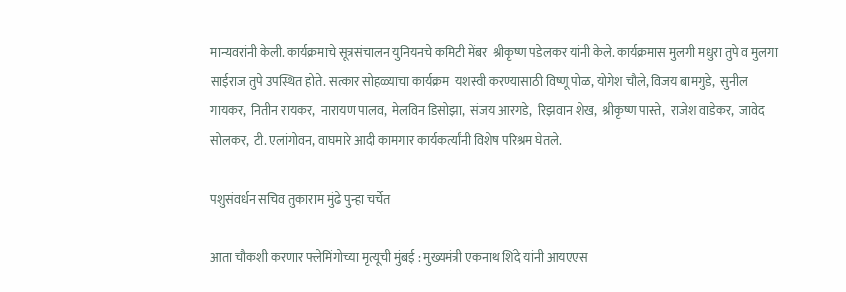मान्यवरांनी केली. कार्यक्रमाचे सूत्रसंचालन युनियनचे कमिटी मेंबर  श्रीकृष्ण पडेलकर यांनी केले. कार्यक्रमास मुलगी मधुरा तुपे व मुलगा साईराज तुपे उपस्थित होते. सत्कार सोहळ्याचा कार्यक्रम  यशस्वी करण्यासाठी विष्णू पोळ, योगेश चौले, विजय बामगुडे,  सुनील गायकर,  नितीन रायकर,  नारायण पालव,  मेलविन डिसोझा,  संजय आरगडे,  रिझवान शेख,  श्रीकृष्ण पास्ते,  राजेश वाडेकर,  जावेद सोलकर,  टी. एलांगोवन, वाघमारे आदी कामगार कार्यकर्त्यांनी विशेष परिश्रम घेतले.

पशुसंवर्धन सचिव तुकाराम मुंढे पुन्हा चर्चेत

आता चौकशी करणार फ्लेमिंगोच्या मृत्यूची मुंबई : मुख्यमंत्री एकनाथ शिंदे यांनी आयएएस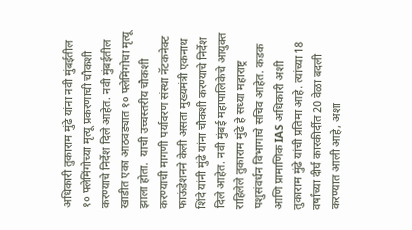अधिकारी तुकाराम मुंढे यांना नवी मुंबईतील १० फ्लेमिंगोच्या मृत्यू प्रकरणाची चौकशी करण्याचे निर्देश दिले आहेत. नवी मुंबईतील खाडीत एका आठवड्यात १० फ्लेमिंगोचा मृत्यू झाला होता.  याची उच्चस्तरीय चौकशी करण्याची मागणी पर्यावरण संस्था नॅटकनेक्ट फाऊंडेशनने केली असता मुख्यमंत्री एकनाथ शिंदे यांनी मुंढे यांना चौकशी करण्याचे निर्देश दिले आहेत. नवी मुंबई महापालिकेचे आयुक्त राहिलेले तुकाराम मुंढे हे सध्या महाराष्ट्र पशुसंवर्धन विभागाचे सचिव आहेत. कडक आणि प्रामाणिक IAS अधिकारी अशी तुकाराम मुंढे यांची प्रतिमा आहे. त्यांच्या 18 वर्षांच्या दीर्घ कारकीर्दीत 20 वेळा बदली करण्यात आली आहे, अशा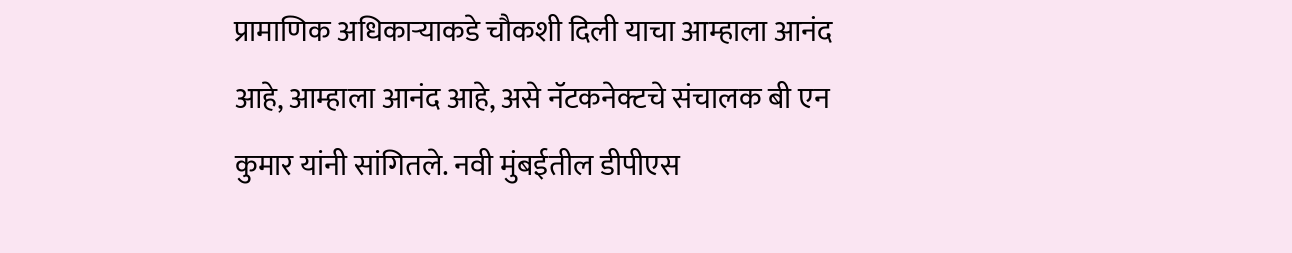प्रामाणिक अधिकाऱ्याकडे चौकशी दिली याचा आम्हाला आनंद आहे, आम्हाला आनंद आहे, असे नॅटकनेक्टचे संचालक बी एन कुमार यांनी सांगितले. नवी मुंबईतील डीपीएस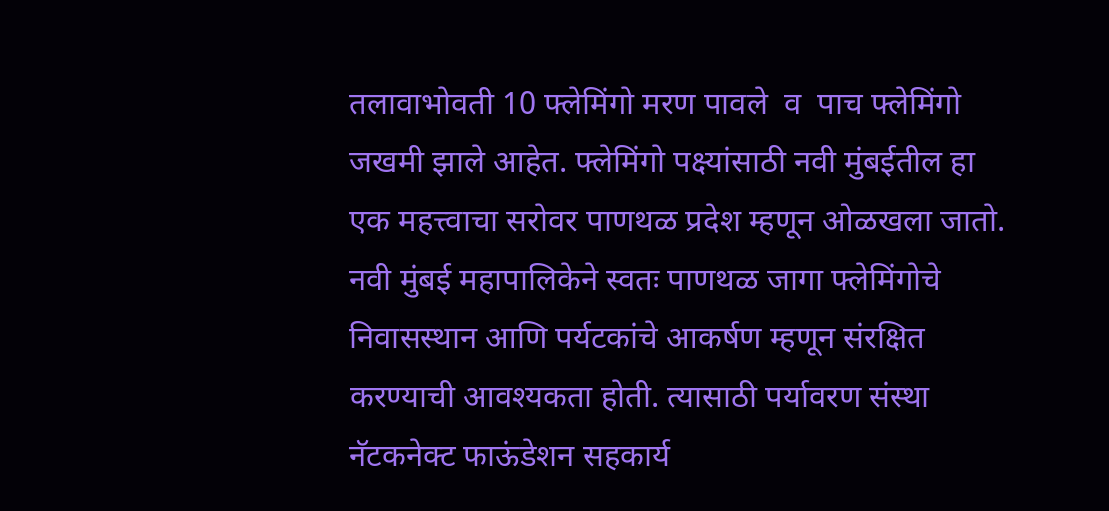तलावाभोवती 10 फ्लेमिंगो मरण पावले  व  पाच फ्लेमिंगो जखमी झाले आहेत. फ्लेमिंगो पक्ष्यांसाठी नवी मुंबईतील हा एक महत्त्वाचा सरोवर पाणथळ प्रदेश म्हणून ओळखला जातो. नवी मुंबई महापालिकेने स्वतः पाणथळ जागा फ्लेमिंगोचे निवासस्थान आणि पर्यटकांचे आकर्षण म्हणून संरक्षित करण्याची आवश्यकता होती. त्यासाठी पर्यावरण संस्था नॅटकनेक्ट फाऊंडेशन सहकार्य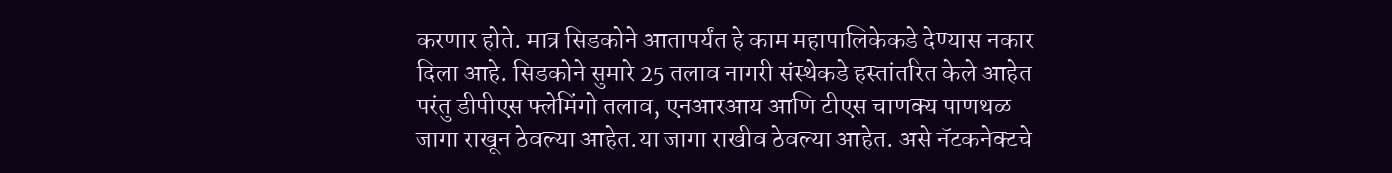करणार होते. मात्र सिडकोने आतापर्यंत हे काम महापालिकेकडे देण्यास नकार दिला आहे. सिडकोने सुमारे 25 तलाव नागरी संस्थेकडे हस्तांतरित केले आहेत परंतु डीपीएस फ्लेमिंगो तलाव, एनआरआय आणि टीएस चाणक्य पाणथळ जागा राखून ठेवल्या आहेत.या जागा राखीव ठेवल्या आहेत. असे नॅटकनेक्टचे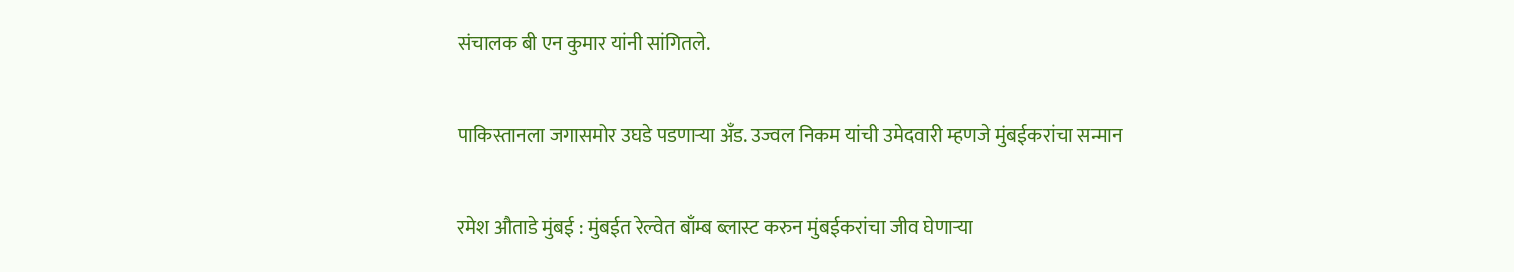संचालक बी एन कुमार यांनी सांगितले.

पाकिस्तानला जगासमोर उघडे पडणाऱ्या अँड. उज्वल निकम यांची उमेदवारी म्हणजे मुंबईकरांचा सन्मान

रमेश औताडे मुंबई : मुंबईत रेल्वेत बाँम्ब ब्लास्ट करुन मुंबईकरांचा जीव घेणाऱ्या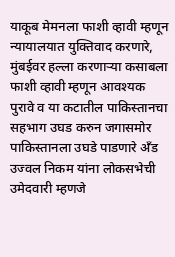याकूब मेमनला फाशी व्हावी म्हणून न्यायालयात युक्तिवाद करणारे, मुंबईवर हल्ला करणाऱ्या कसाबला फाशी व्हावी म्हणून आवश्यक पुरावे व या कटातील पाकिस्तानचा सहभाग उघड करुन जगासमोर पाकिस्तानला उघडे पाडणारे अँड उज्वल निकम यांना लोकसभेची  उमेदवारी म्हणजे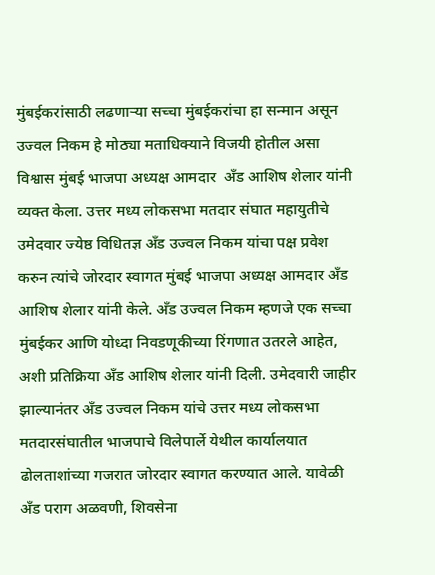मुंबईकरांसाठी लढणाऱ्या सच्चा मुंबईकरांचा हा सन्मान असून उज्वल निकम हे मोठ्या मताधिक्याने विजयी होतील असा विश्वास मुंबई भाजपा अध्यक्ष आमदार  अँड आशिष शेलार यांनी व्यक्त केला. उत्तर मध्य लोकसभा मतदार संघात महायुतीचे उमेदवार ज्येष्ठ विधितज्ञ अँड उज्वल निकम यांचा पक्ष प्रवेश करुन त्यांचे जोरदार स्वागत मुंबई भाजपा अध्यक्ष आमदार अँड आशिष शेलार यांनी केले. अँड उज्वल निकम म्हणजे एक सच्चा मुंबईकर आणि योध्दा निवडणूकीच्या रिंगणात उतरले आहेत, अशी प्रतिक्रिया अँड आशिष शेलार यांनी दिली. उमेदवारी जाहीर झाल्यानंतर अँड उज्वल निकम यांचे उत्तर मध्य लोकसभा मतदारसंघातील भाजपाचे विलेपार्ले येथील कार्यालयात ढोलताशांच्या गजरात जोरदार स्वागत करण्यात आले. यावेळी अँड पराग अळवणी, शिवसेना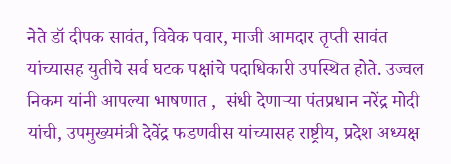नेते डॉ दीपक सावंत, विवेक पवार, माजी आमदार तृप्ती सावंत यांच्यासह युतीचे सर्व घटक पक्षांचे पदाधिकारी उपस्थित होते. उज्वल निकम यांनी आपल्या भाषणात ,  संधी देणाऱ्या पंतप्रधान नरेंद्र मोदी यांची, उपमुख्यमंत्री देवेंद्र फडणवीस यांच्यासह राष्ट्रीय, प्रदेश अध्यक्ष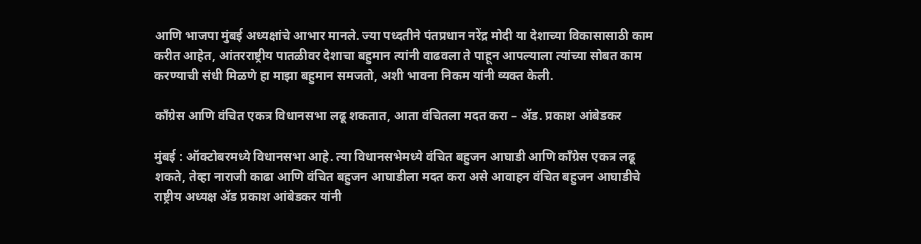आणि भाजपा मुंबई अध्यक्षांचे आभार मानले. ज्या पध्दतीने पंतप्रधान नरेंद्र मोदी या देशाच्या विकासासाठी काम करीत आहेत, आंतरराष्ट्रीय पातळीवर देशाचा बहुमान त्यांनी वाढवला ते पाहून आपल्याला त्यांच्या सोबत काम करण्याची संधी मिळणे हा माझा बहुमान समजतो, अशी भावना निकम यांनी व्यक्त केली.

काँग्रेस आणि वंचित एकत्र विधानसभा लढू शकतात, आता वंचितला मदत करा – ॲड. प्रकाश आंबेडकर

मुंबई : ऑक्टोबरमध्ये विधानसभा आहे. त्या विधानसभेमध्ये वंचित बहुजन आघाडी आणि काँग्रेस एकत्र लढू शकते, तेव्हा नाराजी काढा आणि वंचित बहुजन आघाडीला मदत करा असे आवाहन वंचित बहुजन आघाडीचे राष्ट्रीय अध्यक्ष ॲड प्रकाश आंबेडकर यांनी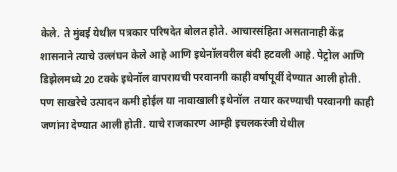केले. ते मुंबई येथील पत्रकार परिषदेत बोलत होते. आचारसंहिता असतानाही केंद्र शासनाने त्याचे उल्लंघन केले आहे आणि इथेनॉलवरील बंदी हटवली आहे. पेट्रोल आणि डिझेलमध्ये 20 टक्के इथेनॉल वापरायची परवानगी काही वर्षांपूर्वी देण्यात आली होती. पण साखरेचे उत्पादन कमी होईल या नावाखाली इथेनॉल  तयार करण्याची परवानगी काही जणांना देण्यात आली होती. याचे राजकारण आम्ही इचलकरंजी येथील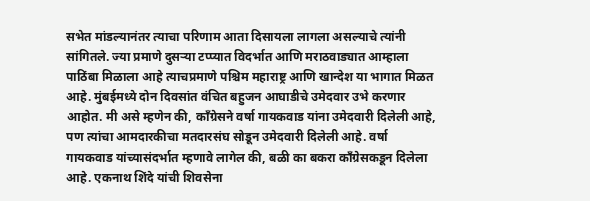सभेत मांडल्यानंतर त्याचा परिणाम आता दिसायला लागला असल्याचे त्यांनी सांगितले. ज्या प्रमाणे दुसऱ्या टप्प्यात विदर्भात आणि मराठवाड्यात आम्हाला पाठिंबा मिळाला आहे त्याचप्रमाणे पश्चिम महाराष्ट्र आणि खान्देश या भागात मिळत आहे. मुंबईमध्ये दोन दिवसांत वंचित बहुजन आघाडीचे उमेदवार उभे करणार आहोत. मी असे म्हणेन की, काँग्रेसने वर्षा गायकवाड यांना उमेदवारी दिलेली आहे, पण त्यांचा आमदारकीचा मतदारसंघ सोडून उमेदवारी दिलेली आहे. वर्षा गायकवाड यांच्यासंदर्भात म्हणावे लागेल की, बळी का बकरा काँग्रेसकडून दिलेला आहे. एकनाथ शिंदे यांची शिवसेना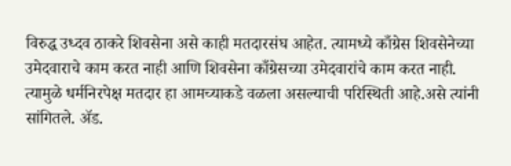विरुद्ध उध्दव ठाकरे शिवसेना असे काही मतदारसंघ आहेत. त्यामध्ये काँग्रेस शिवसेनेच्या उमेदवाराचे काम करत नाही आणि शिवसेना काँग्रेसच्या उमेदवारांचे काम करत नाही. त्यामुळे धर्मनिरपेक्ष मतदार हा आमच्याकडे वळला असल्याची परिस्थिती आहे.असे त्यांनी सांगितले. ॲड.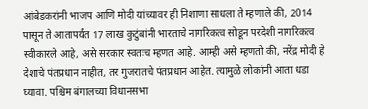आंबेडकरांनी भाजप आणि मोदी यांच्यावर ही निशाणा साधला ते म्हणाले की, 2014 पासून ते आतापर्यंत 17 लाख कुटुंबांनी भारताचे नागरिकत्व सोडून परदेशी नागरिकत्व स्वीकारले आहे, असे सरकार स्वतःच म्हणत आहे. आम्ही असे म्हणतो की, नरेंद्र मोदी हे देशाचे पंतप्रधान नाहीत, तर गुजरातचे पंतप्रधान आहेत. त्यामुळे लोकांनी आता धडा घ्यावा. पश्चिम बंगालच्या विधानसभा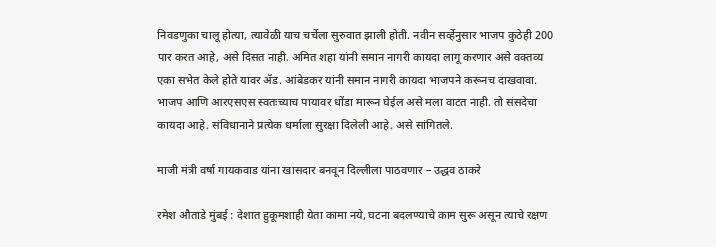निवडणुका चालू होत्या, त्यावेळी याच चर्चेला सुरुवात झाली होती. नवीन सर्व्हेनुसार भाजप कुठेही 200 पार करत आहे, असे दिसत नाही. अमित शहा यांनी समान नागरी कायदा लागू करणार असे वक्तव्य एका सभेत केले होते यावर ॲड. आंबेडकर यांनी समान नागरी कायदा भाजपने करूनच दाखवावा. भाजप आणि आरएसएस स्वतःच्याच पायावर धोंडा मारून घेईल असे मला वाटत नाही. तो संसदेचा कायदा आहे. संविधानाने प्रत्येक धर्माला सुरक्षा दिलेली आहे. असे सांगितले.

माजी मंत्री वर्षा गायकवाड यांना खासदार बनवून दिल्लीला पाठवणार – उद्धव ठाकरे

रमेश औताडे मुंबई : देशात हुकूमशाही येता कामा नये, घटना बदलण्याचे काम सुरू असून त्याचे रक्षण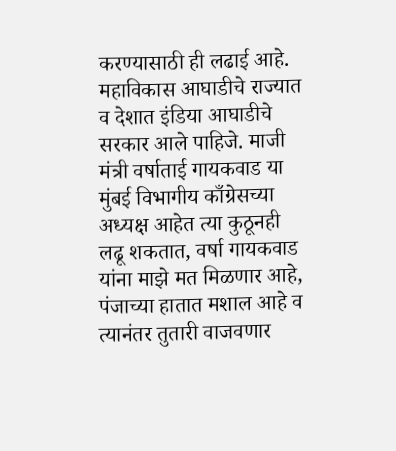करण्यासाठी ही लढाई आहे. महाविकास आघाडीचे राज्यात व देशात इंडिया आघाडीचे सरकार आले पाहिजे. माजी मंत्री वर्षाताई गायकवाड या मुंबई विभागीय काँग्रेसच्या अध्यक्ष आहेत त्या कुठूनही लढू शकतात, वर्षा गायकवाड यांना माझे मत मिळणार आहे, पंजाच्या हातात मशाल आहे व त्यानंतर तुतारी वाजवणार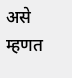असे म्हणत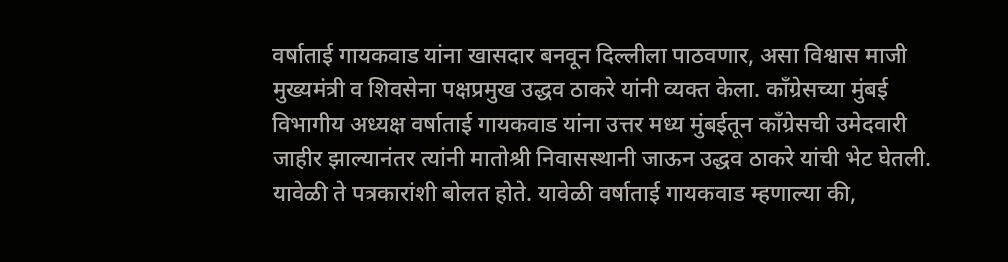वर्षाताई गायकवाड यांना खासदार बनवून दिल्लीला पाठवणार, असा विश्वास माजी मुख्यमंत्री व शिवसेना पक्षप्रमुख उद्धव ठाकरे यांनी व्यक्त केला. काँग्रेसच्या मुंबई विभागीय अध्यक्ष वर्षाताई गायकवाड यांना उत्तर मध्य मुंबईतून काँग्रेसची उमेदवारी जाहीर झाल्यानंतर त्यांनी मातोश्री निवासस्थानी जाऊन उद्धव ठाकरे यांची भेट घेतली. यावेळी ते पत्रकारांशी बोलत होते. यावेळी वर्षाताई गायकवाड म्हणाल्या की,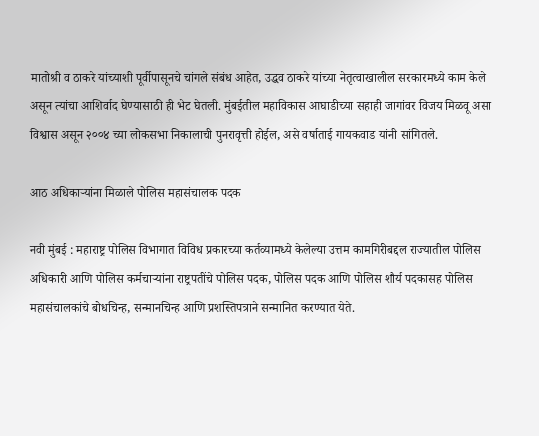मातोश्री व ठाकरे यांच्याशी पूर्वीपासूनचे चांगले संबंध आहेत, उद्धव ठाकरे यांच्या नेतृत्वाखालील सरकारमध्ये काम केले असून त्यांचा आशिर्वाद घेण्यासाठी ही भेट घेतली. मुंबईतील महाविकास आघाडीच्या सहाही जागांवर विजय मिळवू असा विश्वास असून २००४ च्या लोकसभा निकालाची पुनरावृत्ती होईल, असे वर्षाताई गायकवाड यांनी सांगितले.

आठ अधिकाऱ्यांना मिळाले पोलिस महासंचालक पदक

नवी मुंबई : महाराष्ट्र पोलिस विभागात विविध प्रकारच्या कर्तव्यामध्ये केलेल्या उत्तम कामगिरीबद्दल राज्यातील पोलिस अधिकारी आणि पोलिस कर्मचाऱ्यांना राष्ट्रपतींचे पोलिस पदक, पोलिस पदक आणि पोलिस शौर्य पदकासह पोलिस महासंचालकांचे बोधचिन्ह, सन्मानचिन्ह आणि प्रशस्तिपत्राने सन्मानित करण्यात येते.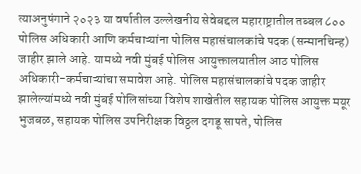त्याअनुषंगाने २०२३ या वर्षातील उल्लेखनीय सेवेबद्दल महाराष्ट्रातील तब्बल ८०० पोलिस अधिकारी आणि कर्मचाऱ्यांना पोलिस महासंचालकांचे पदक (सन्मानचिन्ह) जाहीर झाले आहे. यामध्ये नवी मुंबई पोलिस आयुक्तालयातील आठ पोलिस अधिकारी-कर्मचाऱ्यांचा समावेश आहे. पोलिस महासंचालकांचे पदक जाहीर झालेल्यांमध्ये नवी मुंबई पोलिसांच्या विशेष शाखेतील सहायक पोलिस आयुक्त मयूर भुजबळ, सहायक पोलिस उपनिरीक्षक विठ्ठल दगडू सापते, पोलिस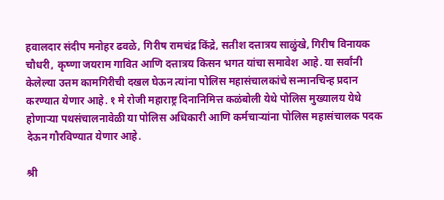हवालदार संदीप मनोहर ढवळे, गिरीष रामचंद्र किंद्रे, सतीश दत्तात्रय साळुंखे, गिरीष विनायक चौधरी, कृष्णा जयराम गावित आणि दत्तात्रय किसन भगत यांचा समावेश आहे. या सर्वांनी केलेल्या उत्तम कामगिरीची दखल घेऊन त्यांना पोलिस महासंचालकांचे सन्मानचिन्ह प्रदान करण्यात येणार आहे. १ मे रोजी महाराष्ट्र दिनानिमित्त कळंबोली येथे पोलिस मुख्यालय येथे होणाऱ्या पथसंचालनावेळी या पोलिस अधिकारी आणि कर्मचाऱ्यांना पोलिस महासंचालक पदक देऊन गौरविण्यात येणार आहे.

श्री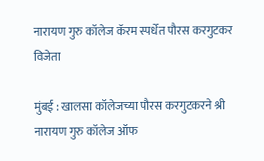नारायण गुरु कॉलेज कॅरम स्पर्धेत पौरस करगुटकर विजेता

मुंबई : खालसा कॉलेजच्या पौरस करगुटकरने श्री नारायण गुरु कॉलेज ऑफ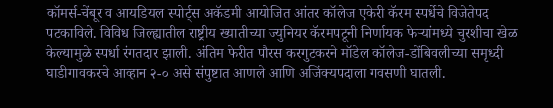कॉमर्स-चेंबूर व आयडियल स्पोर्ट्स अकॅडमी आयोजित आंतर कॉलेज एकेरी कॅरम स्पर्धेचे विजेतेपद पटकाविले. विविध जिल्ह्यातील राष्ट्रीय ख्यातीच्या ज्युनियर कॅरमपटूनी निर्णायक फेऱ्यांमध्ये चुरशीचा खेळ केल्यामुळे स्पर्धा रंगतदार झाली. अंतिम फेरीत पौरस करगुटकरने मॉडेल कॉलेज-डोंबिवलीच्या समृध्दी घाडीगावकरचे आव्हान २-० असे संपुष्टात आणले आणि अजिंक्यपदाला गवसणी घातली.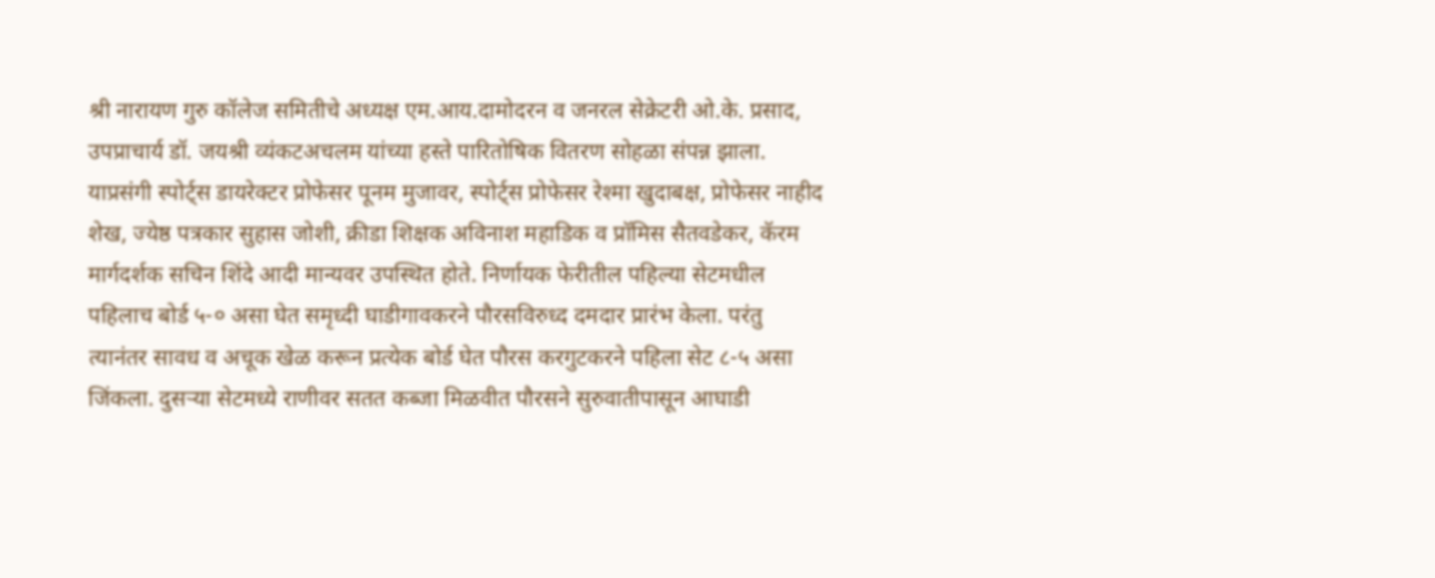श्री नारायण गुरु कॉलेज समितीचे अध्यक्ष एम.आय.दामोदरन व जनरल सेक्रेटरी ओ.के. प्रसाद, उपप्राचार्य डॉ. जयश्री व्यंकटअचलम यांच्या हस्ते पारितोषिक वितरण सोहळा संपन्न झाला. याप्रसंगी स्पोर्ट्स डायरेक्टर प्रोफेसर पूनम मुजावर, स्पोर्ट्स प्रोफेसर रेश्मा खुदाबक्ष, प्रोफेसर नाहीद शेख, ज्येष्ठ पत्रकार सुहास जोशी, क्रीडा शिक्षक अविनाश महाडिक व प्रॉमिस सैतवडेकर, कॅरम मार्गदर्शक सचिन शिंदे आदी मान्यवर उपस्थित होते. निर्णायक फेरीतील पहिल्या सेटमधील पहिलाच बोर्ड ५-० असा घेत समृध्दी घाडीगावकरने पौरसविरुध्द दमदार प्रारंभ केला. परंतु त्यानंतर सावध व अचूक खेळ करून प्रत्येक बोर्ड घेत पौरस करगुटकरने पहिला सेट ८-५ असा जिंकला. दुसऱ्या सेटमध्ये राणीवर सतत कब्जा मिळवीत पौरसने सुरुवातीपासून आघाडी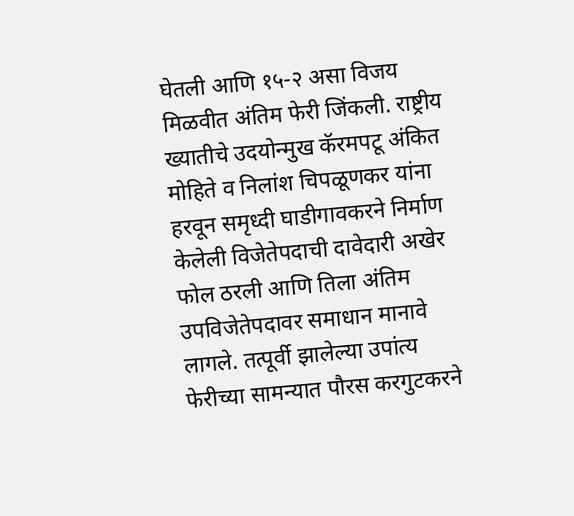घेतली आणि १५-२ असा विजय मिळवीत अंतिम फेरी जिंकली. राष्ट्रीय ख्यातीचे उदयोन्मुख कॅरमपटू अंकित मोहिते व निलांश चिपळूणकर यांना हरवून समृध्दी घाडीगावकरने निर्माण केलेली विजेतेपदाची दावेदारी अखेर फोल ठरली आणि तिला अंतिम उपविजेतेपदावर समाधान मानावे लागले. तत्पूर्वी झालेल्या उपांत्य फेरीच्या सामन्यात पौरस करगुटकरने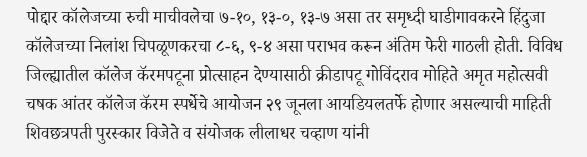पोद्दार कॉलेजच्या रुची माचीवलेचा ७-१०, १३-०, १३-७ असा तर समृध्दी घाडीगावकरने हिंदुजा कॉलेजच्या निलांश चिपळूणकरचा ८-६, ९-४ असा पराभव करून अंतिम फेरी गाठली होती. विविध जिल्ह्यातील कॉलेज कॅरमपटूना प्रोत्साहन देण्यासाठी क्रीडापटू गोविंदराव मोहिते अमृत महोत्सवी चषक आंतर कॉलेज कॅरम स्पर्धेचे आयोजन २९ जूनला आयडियलतर्फे होणार असल्याची माहिती शिवछत्रपती पुरस्कार विजेते व संयोजक लीलाधर चव्हाण यांनी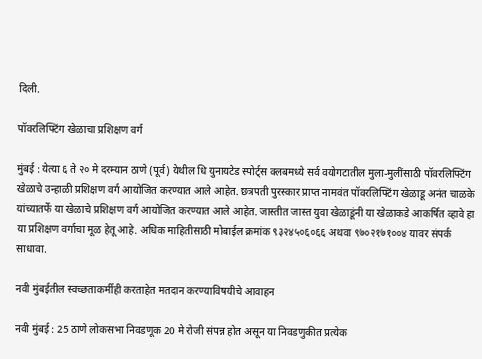दिली.

पॉवरलिफ्टिंग खेळाचा प्रशिक्षण वर्ग

मुंबई : येत्या ६ ते २० मे दरम्यान ठाणे (पूर्व) येथील धि युनायटेड स्पोर्ट्स क्लबमध्ये सर्व वयोगटातील मुला-मुलींसाठी पॉवरलिफ्टिंग खेळाचे उन्हाळी प्रशिक्षण वर्ग आयोजित करण्यात आले आहेत. छत्रपती पुरस्कार प्राप्त नामवंत पॉवरलिफ्टिंग खेळाडू अनंत चाळके यांच्यातर्फे या खेळाचे प्रशिक्षण वर्ग आयोजित करण्यात आले आहेत. जास्तीत जास्त युवा खेळाडूंनी या खेळाकडे आकर्षित व्हावे हा या प्रशिक्षण वर्गाचा मूळ हेतू आहे. अधिक माहितीसाठी मोबाईल क्रमांक ९३२४५०६०६६ अथवा ९७०२१७१००४ यावर संपर्क साधावा.

नवी मुंबईतील स्वच्छताकर्मीही करताहेत मतदान करण्याविषयीचे आवाहन

नवी मुंबई : 25 ठाणे लोकसभा निवडणूक 20 मे रोजी संपन्न होत असून या निवडणुकीत प्रत्येक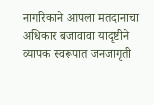नागरिकाने आपला मतदानाचा अधिकार बजावावा यादृष्टीने व्यापक स्वरूपात जनजागृती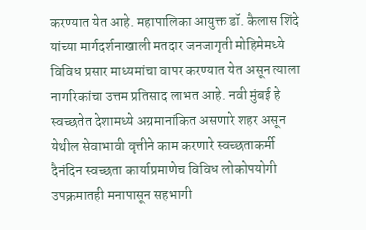करण्यात येत आहे. महापालिका आयुक्त डॉ. कैलास शिंदे यांच्या मार्गदर्शनाखाली मतदार जनजागृती मोहिमेमध्ये विविध प्रसार माध्यमांचा वापर करण्यात येत असून त्याला नागरिकांचा उत्तम प्रतिसाद लाभत आहे. नवी मुंबई हे स्वच्छतेत देशामध्ये अग्रमानांकित असणारे शहर असून येथील सेवाभावी वृत्तीने काम करणारे स्वच्छताकर्मी दैनंदिन स्वच्छता कार्याप्रमाणेच विविध लोकोपयोगी उपक्रमातही मनापासून सहभागी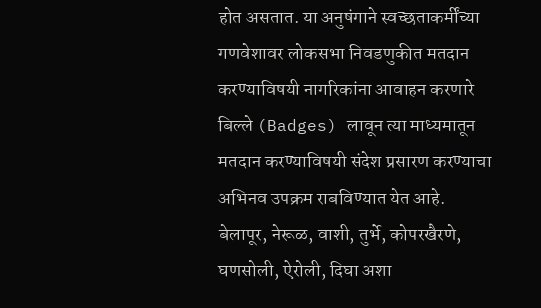होत असतात. या अनुषंगाने स्वच्छताकर्मींच्या गणवेशावर लोकसभा निवडणुकीत मतदान करण्याविषयी नागरिकांना आवाहन करणारे बिल्ले (Badges) लावून त्या माध्यमातून मतदान करण्याविषयी संदेश प्रसारण करण्याचा अभिनव उपक्रम राबविण्यात येत आहे. बेलापूर, नेरूळ, वाशी, तुर्भे, कोपरखैरणे, घणसोली, ऐरोली, दिघा अशा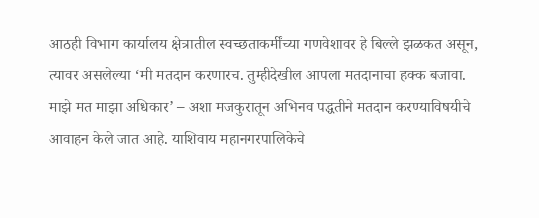आठही विभाग कार्यालय क्षेत्रातील स्वच्छताकर्मींच्या गणवेशावर हे बिल्ले झळकत असून, त्यावर असलेल्या ‘मी मतदान करणारच. तुम्हीदेखील आपला मतदानाचा हक्क बजावा. माझे मत माझा अधिकार’ – अशा मजकुरातून अभिनव पद्धतीने मतदान करण्याविषयीचे आवाहन केले जात आहे. याशिवाय महानगरपालिकेचे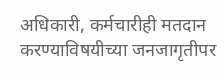अधिकारी, कर्मचारीही मतदान करण्याविषयीच्या जनजागृतीपर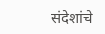संदेशांचे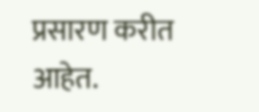प्रसारण करीत आहेत.